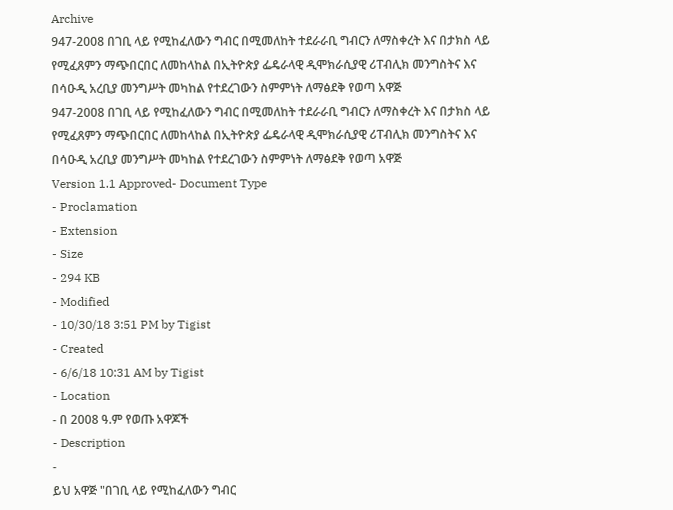Archive
947-2008 በገቢ ላይ የሚከፈለውን ግብር በሚመለከት ተደራራቢ ግብርን ለማስቀረት እና በታክስ ላይ የሚፈጸምን ማጭበርበር ለመከላከል በኢትዮጵያ ፌዴራላዊ ዲሞክራሲያዊ ሪፐብሊክ መንግስትና እና በሳዑዲ አረቢያ መንግሥት መካከል የተደረገውን ስምምነት ለማፅደቅ የወጣ አዋጅ
947-2008 በገቢ ላይ የሚከፈለውን ግብር በሚመለከት ተደራራቢ ግብርን ለማስቀረት እና በታክስ ላይ የሚፈጸምን ማጭበርበር ለመከላከል በኢትዮጵያ ፌዴራላዊ ዲሞክራሲያዊ ሪፐብሊክ መንግስትና እና በሳዑዲ አረቢያ መንግሥት መካከል የተደረገውን ስምምነት ለማፅደቅ የወጣ አዋጅ
Version 1.1 Approved- Document Type
- Proclamation
- Extension
- Size
- 294 KB
- Modified
- 10/30/18 3:51 PM by Tigist
- Created
- 6/6/18 10:31 AM by Tigist
- Location
- በ 2008 ዓ.ም የወጡ አዋጆች
- Description
-
ይህ አዋጅ "በገቢ ላይ የሚከፈለውን ግብር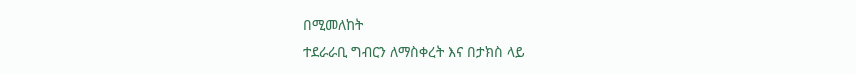በሚመለከት
ተደራራቢ ግብርን ለማስቀረት እና በታክስ ላይ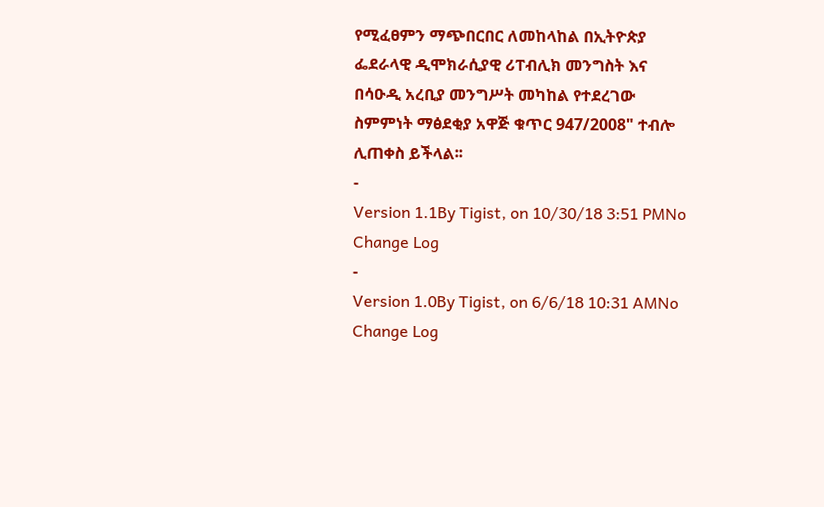የሚፈፀምን ማጭበርበር ለመከላከል በኢትዮጵያ
ፌደራላዊ ዲሞክራሲያዊ ሪፐብሊክ መንግስት እና
በሳዑዲ አረቢያ መንግሥት መካከል የተደረገው
ስምምነት ማፅደቂያ አዋጅ ቁጥር 947/2008" ተብሎ
ሊጠቀስ ይችላል፡፡
-
Version 1.1By Tigist, on 10/30/18 3:51 PMNo Change Log
-
Version 1.0By Tigist, on 6/6/18 10:31 AMNo Change Log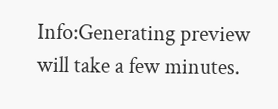Info:Generating preview will take a few minutes.